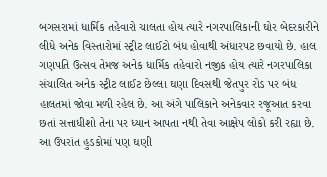બગસરામાં ધાર્મિક તહેવારો ચાલતા હોય ત્યારે નગરપાલિકાની ઘોર બેદરકારીને લીધે અનેક વિસ્તારોમાં સ્ટ્રીટ લાઈટો બંધ હોવાથી અંધારપટ છવાયો છે. હાલ ગણપતિ ઉત્સવ તેમજ અનેક ધાર્મિક તહેવારો નજીક હોય ત્યારે નગરપાલિકા સંચાલિત અનેક સ્ટ્રીટ લાઈટ છેલ્લા ઘણા દિવસથી જેતપુર રોડ પર બંધ હાલતમાં જોવા મળી રહેલ છે. આ અંગે પાલિકાને અનેકવાર રજૂઆત કરવા છતાં સત્તાધીશો તેના પર ધ્યાન આપતા નથી તેવા આક્ષેપ લોકો કરી રહ્યા છે. આ ઉપરાંત હુડકોમાં પણ ઘણી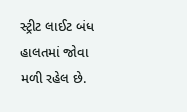સ્ટ્રીટ લાઈટ બંધ હાલતમાં જોવા મળી રહેલ છે.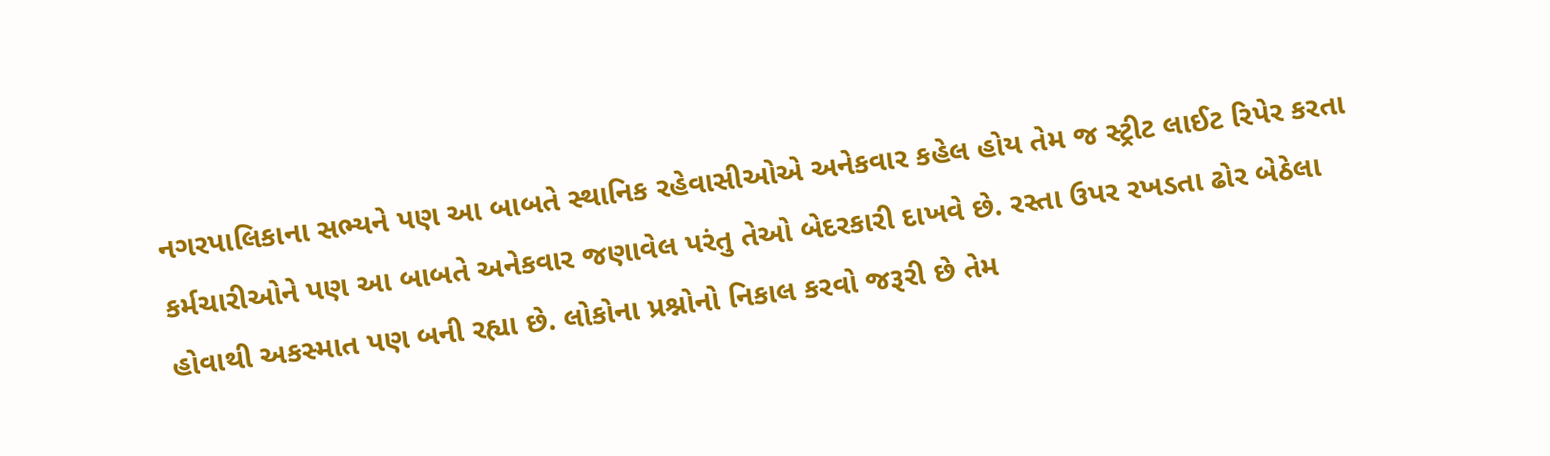નગરપાલિકાના સભ્યને પણ આ બાબતે સ્થાનિક રહેવાસીઓએ અનેકવાર કહેલ હોય તેમ જ સ્ટ્રીટ લાઈટ રિપેર કરતા કર્મચારીઓને પણ આ બાબતે અનેકવાર જણાવેલ પરંતુ તેઓ બેદરકારી દાખવે છે. રસ્તા ઉપર રખડતા ઢોર બેઠેલા હોવાથી અકસ્માત પણ બની રહ્યા છે. લોકોના પ્રશ્નોનો નિકાલ કરવો જરૂરી છે તેમ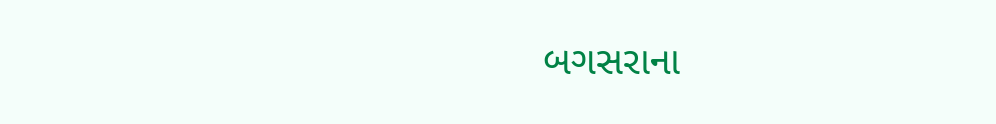બગસરાના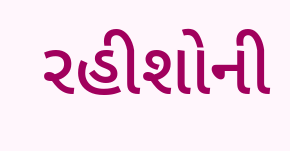રહીશોની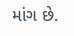માંગ છે.